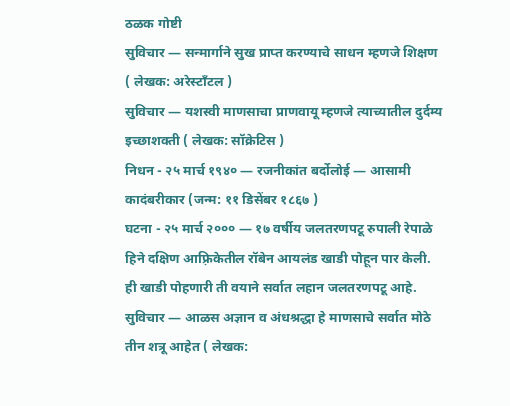ठळक गोष्टी
सुविचार — सन्मार्गाने सुख प्राप्त करण्याचे साधन म्हणजे शिक्षण ( लेखक: अरेस्टॉंटल )
सुविचार — यशस्वी माणसाचा प्राणवायू म्हणजे त्याच्यातील दुर्दम्य इच्छाशक्ती ( लेखक: सॉक्रेटिस )
निधन - २५ मार्च १९४० — रजनीकांत बर्दोलोई — आसामी कादंबरीकार (जन्म: ११ डिसेंबर १८६७ )
घटना - २५ मार्च २००० — १७ वर्षीय जलतरणपटू रुपाली रेपाळे हिने दक्षिण आफ़्रिकेतील रॉबेन आयलंड खाडी पोहून पार केली. ही खाडी पोहणारी ती वयाने सर्वात लहान जलतरणपटू आहे.
सुविचार — आळस अज्ञान व अंधश्रद्धा हे माणसाचे सर्वात मोठे तीन शत्रू आहेत ( लेखक: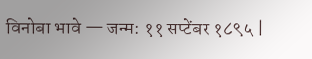विनोबा भावे — जन्म: ११ सप्टेंबर १८९५ |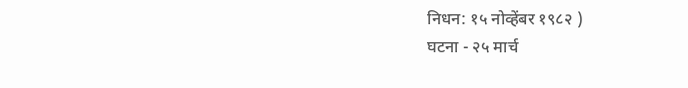निधन: १५ नोव्हेंबर १९८२ )
घटना - २५ मार्च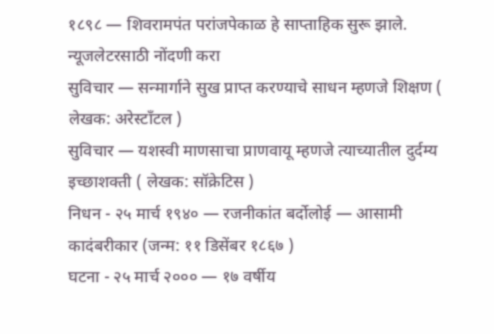१८९८ — शिवरामपंत परांजपेकाळ हे साप्ताहिक सुरू झाले.
न्यूजलेटरसाठी नोंदणी करा
सुविचार — सन्मार्गाने सुख प्राप्त करण्याचे साधन म्हणजे शिक्षण ( लेखक: अरेस्टॉंटल )
सुविचार — यशस्वी माणसाचा प्राणवायू म्हणजे त्याच्यातील दुर्दम्य इच्छाशक्ती ( लेखक: सॉक्रेटिस )
निधन - २५ मार्च १९४० — रजनीकांत बर्दोलोई — आसामी कादंबरीकार (जन्म: ११ डिसेंबर १८६७ )
घटना - २५ मार्च २००० — १७ वर्षीय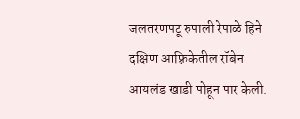जलतरणपटू रुपाली रेपाळे हिने दक्षिण आफ़्रिकेतील रॉबेन आयलंड खाडी पोहून पार केली.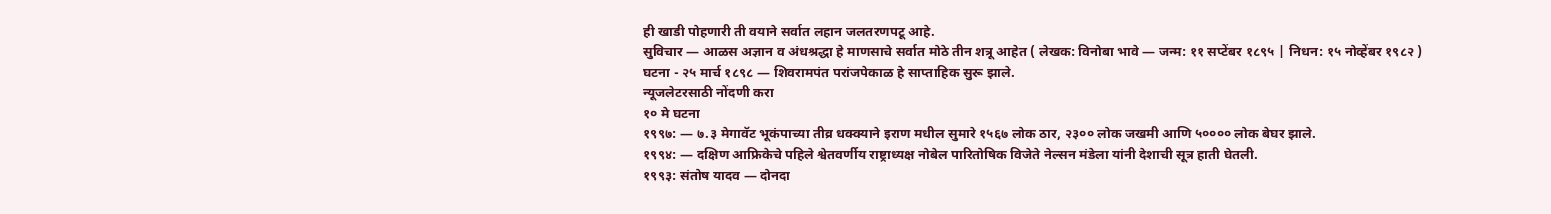ही खाडी पोहणारी ती वयाने सर्वात लहान जलतरणपटू आहे.
सुविचार — आळस अज्ञान व अंधश्रद्धा हे माणसाचे सर्वात मोठे तीन शत्रू आहेत ( लेखक: विनोबा भावे — जन्म: ११ सप्टेंबर १८९५ | निधन: १५ नोव्हेंबर १९८२ )
घटना - २५ मार्च १८९८ — शिवरामपंत परांजपेकाळ हे साप्ताहिक सुरू झाले.
न्यूजलेटरसाठी नोंदणी करा
१० मे घटना
१९९७: — ७.३ मेगावॅट भूकंपाच्या तीव्र धक्क्याने इराण मधील सुमारे १५६७ लोक ठार, २३०० लोक जखमी आणि ५०००० लोक बेघर झाले.
१९९४: — दक्षिण आफ्रिकेचे पहिले श्वेतवर्णीय राष्ट्राध्यक्ष नोबेल पारितोषिक विजेते नेल्सन मंडेला यांनी देशाची सूत्र हाती घेतली.
१९९३: संतोष यादव — दोनदा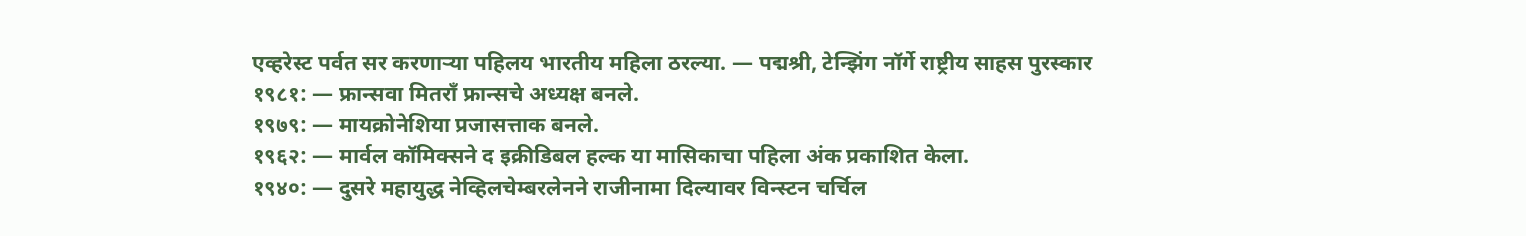एव्हरेस्ट पर्वत सर करणाऱ्या पहिलय भारतीय महिला ठरल्या. — पद्मश्री, टेन्झिंग नॉर्गे राष्ट्रीय साहस पुरस्कार
१९८१: — फ्रान्सवा मितराँ फ्रान्सचे अध्यक्ष बनले.
१९७९: — मायक्रोनेशिया प्रजासत्ताक बनले.
१९६२: — मार्वल कॉमिक्सने द इक्रीडिबल हल्क या मासिकाचा पहिला अंक प्रकाशित केला.
१९४०: — दुसरे महायुद्ध नेव्हिलचेम्बरलेनने राजीनामा दिल्यावर विन्स्टन चर्चिल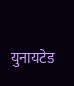युनायटेड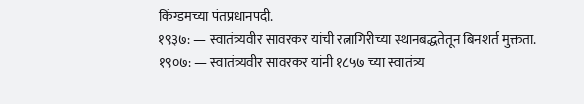किंग्डमच्या पंतप्रधानपदी.
१९३७: — स्वातंत्र्यवीर सावरकर यांची रत्नागिरीच्या स्थानबद्धतेतून बिनशर्त मुक्तता.
१९०७: — स्वातंत्र्यवीर सावरकर यांनी १८५७ च्या स्वातंत्र्य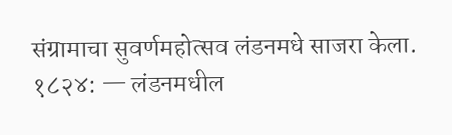संग्रामाचा सुवर्णमहोत्सव लंडनमधे साजरा केला.
१८२४: — लंडनमधील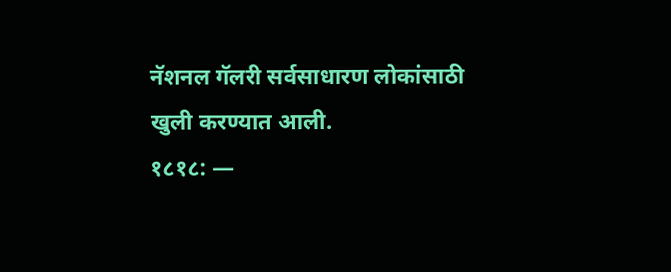नॅशनल गॅलरी सर्वसाधारण लोकांसाठी खुली करण्यात आली.
१८१८: —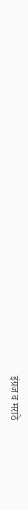इंग्रज व मराठे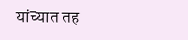यांच्यात तह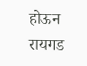होऊन रायगड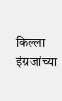किल्ला इंग्रजांच्या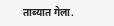ताब्यात गेला.